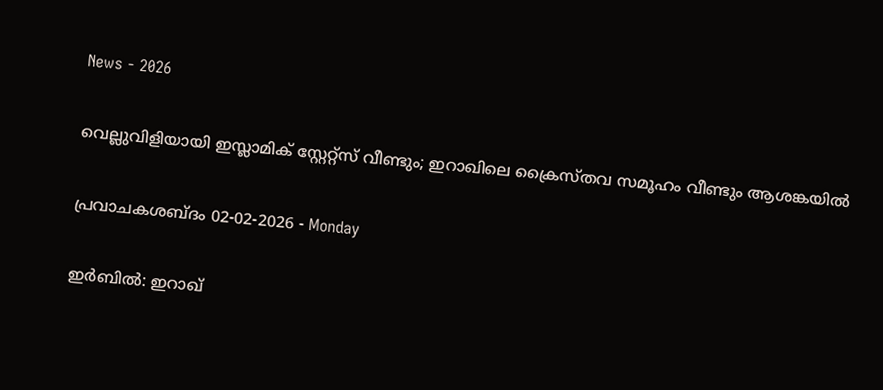News - 2026

വെല്ലുവിളിയായി ഇസ്ലാമിക് സ്റ്റേറ്റ്സ് വീണ്ടും; ഇറാഖിലെ ക്രൈസ്തവ സമൂഹം വീണ്ടും ആശങ്കയില്‍

പ്രവാചകശബ്ദം 02-02-2026 - Monday

ഇര്‍ബില്‍: ഇറാഖ്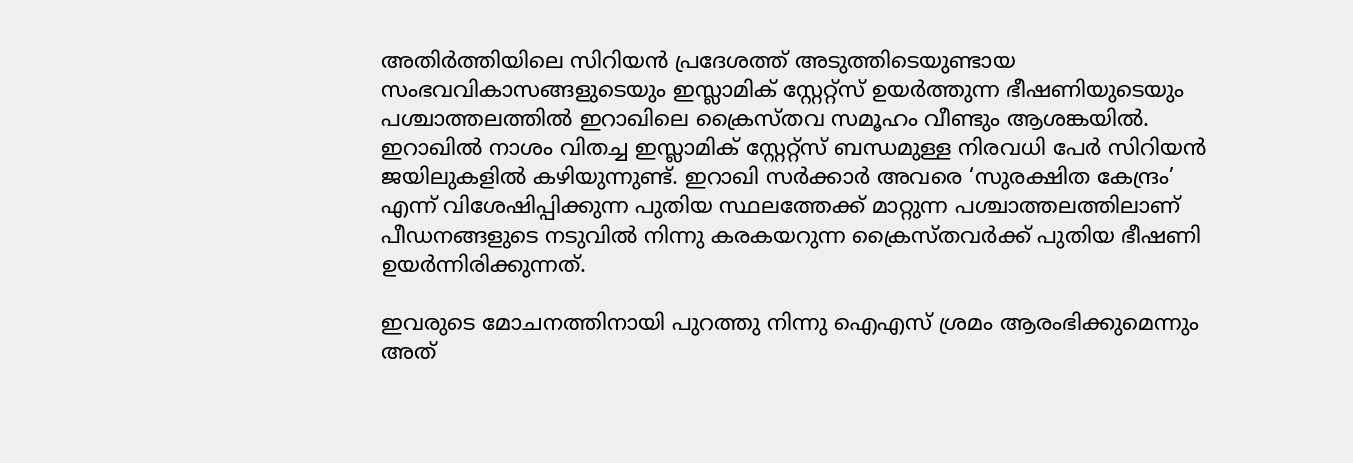അതിർത്തിയിലെ സിറിയൻ പ്രദേശത്ത് അടുത്തിടെയുണ്ടായ സംഭവവികാസങ്ങളുടെയും ഇസ്ലാമിക് സ്റ്റേറ്റ്സ് ഉയര്‍ത്തുന്ന ഭീഷണിയുടെയും പശ്ചാത്തലത്തില്‍ ഇറാഖിലെ ക്രൈസ്തവ സമൂഹം വീണ്ടും ആശങ്കയില്‍. ഇറാഖില്‍ നാശം വിതച്ച ഇസ്ലാമിക് സ്റ്റേറ്റ്സ് ബന്ധമുള്ള നിരവധി പേര്‍ സിറിയൻ ജയിലുകളിൽ കഴിയുന്നുണ്ട്. ഇറാഖി സർക്കാർ അവരെ ‘സുരക്ഷിത കേന്ദ്രം’ എന്ന് വിശേഷിപ്പിക്കുന്ന പുതിയ സ്ഥലത്തേക്ക് മാറ്റുന്ന പശ്ചാത്തലത്തിലാണ് പീഡനങ്ങളുടെ നടുവില്‍ നിന്നു കരകയറുന്ന ക്രൈസ്തവര്‍ക്ക് പുതിയ ഭീഷണി ഉയര്‍ന്നിരിക്കുന്നത്.

ഇവരുടെ മോചനത്തിനായി പുറത്തു നിന്നു ഐ‌എസ് ശ്രമം ആരംഭിക്കുമെന്നും അത്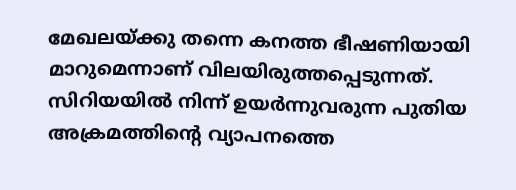മേഖലയ്ക്കു തന്നെ കനത്ത ഭീഷണിയായി മാറുമെന്നാണ് വിലയിരുത്തപ്പെടുന്നത്. സിറിയയിൽ നിന്ന് ഉയർന്നുവരുന്ന പുതിയ അക്രമത്തിന്റെ വ്യാപനത്തെ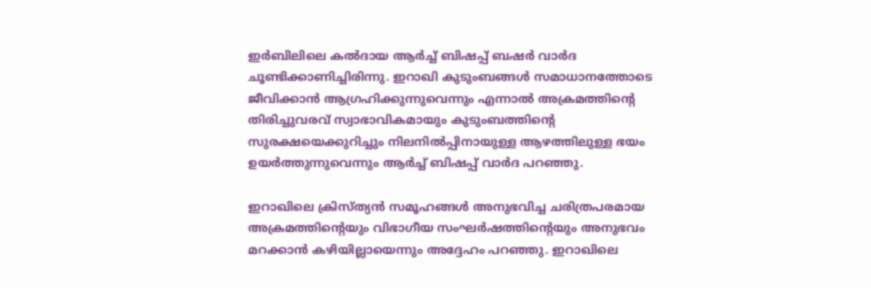ഇർബിലിലെ കൽദായ ആർച്ച് ബിഷപ്പ് ബഷർ വാർദ ചൂണ്ടിക്കാണിച്ചിരിന്നു. ഇറാഖി കുടുംബങ്ങൾ സമാധാനത്തോടെ ജീവിക്കാൻ ആഗ്രഹിക്കുന്നുവെന്നും എന്നാൽ അക്രമത്തിന്റെ തിരിച്ചുവരവ് സ്വാഭാവികമായും കുടുംബത്തിന്റെ സുരക്ഷയെക്കുറിച്ചും നിലനില്‍പ്പിനായുള്ള ആഴത്തിലുള്ള ഭയം ഉയർത്തുന്നുവെന്നും ആർച്ച് ബിഷപ്പ് വാർദ പറഞ്ഞു.

ഇറാഖിലെ ക്രിസ്ത്യൻ സമൂഹങ്ങൾ അനുഭവിച്ച ചരിത്രപരമായ അക്രമത്തിന്റെയും വിഭാഗീയ സംഘർഷത്തിന്റെയും അനുഭവം മറക്കാന്‍ കഴിയില്ലായെന്നും അദ്ദേഹം പറഞ്ഞു. ഇറാഖിലെ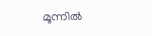മൂന്നിൽ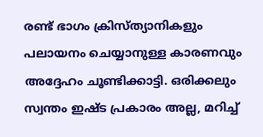രണ്ട് ഭാഗം ക്രിസ്ത്യാനികളും പലായനം ചെയ്യാനുള്ള കാരണവും അദ്ദേഹം ചൂണ്ടിക്കാട്ടി. ഒരിക്കലും സ്വന്തം ഇഷ്ട പ്രകാരം അല്ല, മറിച്ച്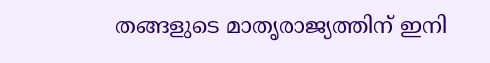തങ്ങളുടെ മാതൃരാജ്യത്തിന് ഇനി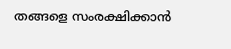തങ്ങളെ സംരക്ഷിക്കാൻ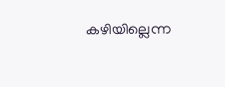കഴിയില്ലെന്ന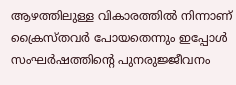ആഴത്തിലുള്ള വികാരത്തിൽ നിന്നാണ് ക്രൈസ്തവര്‍ പോയതെന്നും ഇപ്പോള്‍ സംഘർഷത്തിന്റെ പുനരുജ്ജീവനം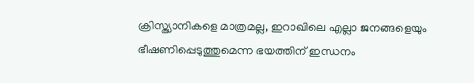ക്രിസ്ത്യാനികളെ മാത്രമല്ല, ഇറാഖിലെ എല്ലാ ജനങ്ങളെയും ഭീഷണിപ്പെടുത്തുമെന്ന ഭയത്തിന് ഇന്ധനം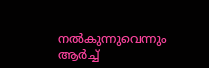നൽകുന്നുവെന്നും ആര്‍ച്ച്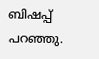ബിഷപ്പ് പറഞ്ഞു.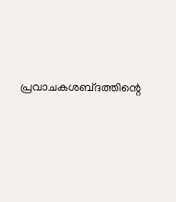പ്രവാചകശബ്‌ദത്തിന്റെ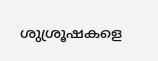ശുശ്രൂഷകളെ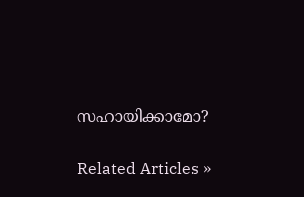സഹായിക്കാമോ?


Related Articles »